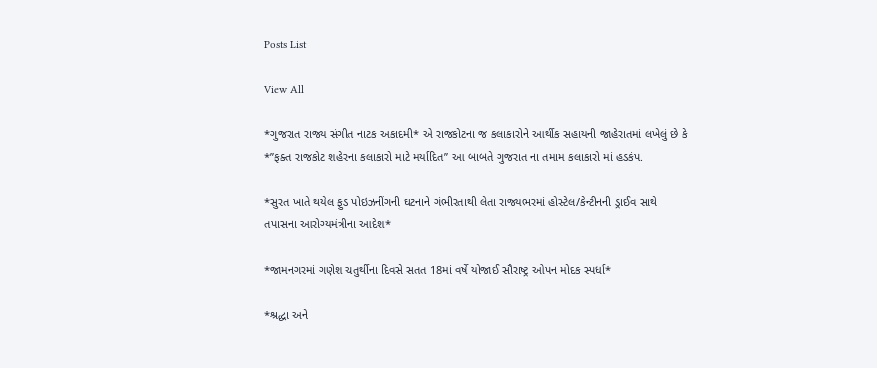Posts List

View All

*ગુજરાત રાજ્ય સંગીત નાટક અકાદમી* એ રાજકોટના જ કલાકારોને આર્થીક સહાયની જાહેરાતમાં લખેલું છે કે *”ફક્ત રાજકોટ શહેરના કલાકારો માટે મર્યાદિત” આ બાબતે ગુજરાત ના તમામ કલાકારો માં હડકંપ.

*સુરત ખાતે થયેલ ફુડ પોઇઝનીંગની ઘટનાને ગંભીરતાથી લેતા રાજ્યભરમાં હોસ્ટેલ/કેન્ટીનની ડ્રાઈવ સાથે તપાસના આરોગ્યમંત્રીના આદેશ*

*જામનગરમાં ગણેશ ચતુર્થીના દિવસે સતત 18માં વર્ષે યોજાઈ સૌરાષ્ટ્ર ઓપન મોદક સ્પર્ધા*

*શ્રદ્ધા અને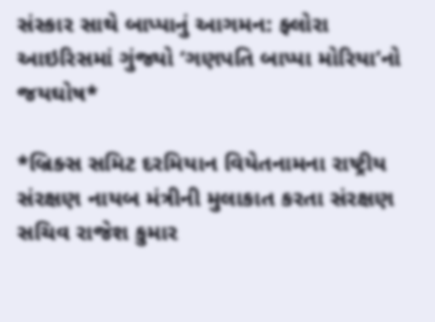સંસ્કાર સાથે બાપ્પાનું આગમન: ફ્લોરા આઇરિસમાં ગુંજ્યો ‘ગણપતિ બાપ્પા મોરિયા’નો જયઘોષ*

*બ્રિક્સ સમિટ દરમિયાન વિયેતનામના રાષ્ટ્રીય સંરક્ષણ નાયબ મંત્રીની મુલાકાત કરતા સંરક્ષણ સચિવ રાજેશ કુમાર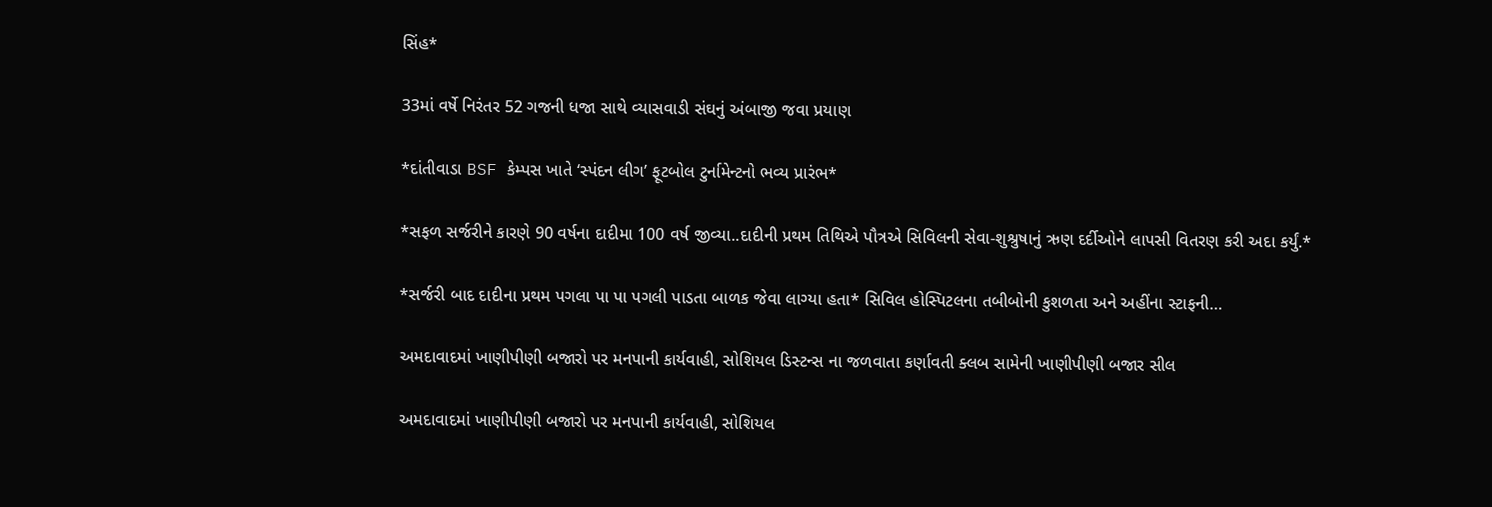સિંહ*

33માં વર્ષે નિરંતર 52 ગજની ધજા સાથે વ્યાસવાડી સંઘનું અંબાજી જવા પ્રયાણ

*દાંતીવાડા BSF કેમ્પસ ખાતે ‘સ્પંદન લીગ’ ફૂટબોલ ટુર્નામેન્ટનો ભવ્ય પ્રારંભ*

*સફળ સર્જરીને કારણે 90 વર્ષના દાદીમા 100 વર્ષ જીવ્યા..દાદીની પ્રથમ તિથિએ પૌત્રએ સિવિલની સેવા-શુશ્રુષાનું ઋણ દર્દીઓને લાપસી વિતરણ કરી અદા કર્યું.*

*સર્જરી બાદ દાદીના પ્રથમ પગલા પા પા પગલી પાડતા બાળક જેવા લાગ્યા હતા* સિવિલ હોસ્પિટલના તબીબોની કુશળતા અને અહીંના સ્ટાફની…

અમદાવાદમાં ખાણીપીણી બજારો પર મનપાની કાર્યવાહી, સોશિયલ ડિસ્ટન્સ ના જળવાતા કર્ણાવતી ક્લબ સામેની ખાણીપીણી બજાર સીલ

અમદાવાદમાં ખાણીપીણી બજારો પર મનપાની કાર્યવાહી, સોશિયલ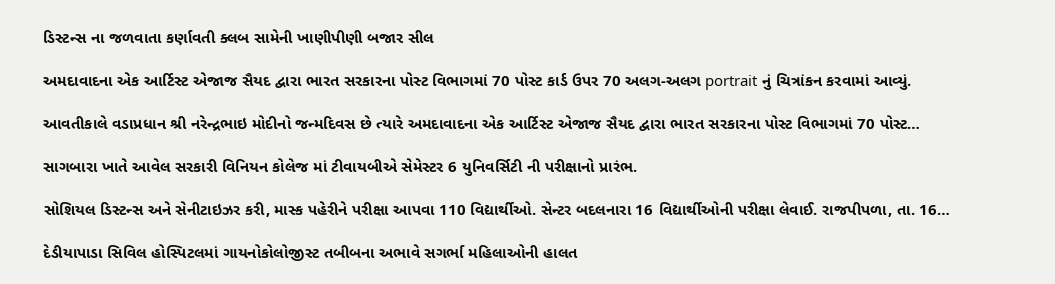ડિસ્ટન્સ ના જળવાતા કર્ણાવતી ક્લબ સામેની ખાણીપીણી બજાર સીલ

અમદાવાદના એક આર્ટિસ્ટ એજાજ સૈયદ દ્વારા ભારત સરકારના પોસ્ટ વિભાગમાં 70 પોસ્ટ કાર્ડ ઉપર 70 અલગ-અલગ portrait નું ચિત્રાંકન કરવામાં આવ્યું.

આવતીકાલે વડાપ્રધાન શ્રી નરેન્દ્રભાઇ મોદીનો જન્મદિવસ છે ત્યારે અમદાવાદના એક આર્ટિસ્ટ એજાજ સૈયદ દ્વારા ભારત સરકારના પોસ્ટ વિભાગમાં 70 પોસ્ટ…

સાગબારા ખાતે આવેલ સરકારી વિનિયન કોલેજ માં ટીવાયબીએ સેમેસ્ટર 6 યુનિવર્સિટી ની પરીક્ષાનો પ્રારંભ.

સોશિયલ ડિસ્ટન્સ અને સેનીટાઇઝર કરી, માસ્ક પહેરીને પરીક્ષા આપવા 110 વિદ્યાર્થીઓ. સેન્ટર બદલનારા 16 વિદ્યાર્થીઓની પરીક્ષા લેવાઈ. રાજપીપળા, તા. 16…

દેડીયાપાડા સિવિલ હોસ્પિટલમાં ગાયનોકોલોજીસ્ટ તબીબના અભાવે સગર્ભા મહિલાઓની હાલત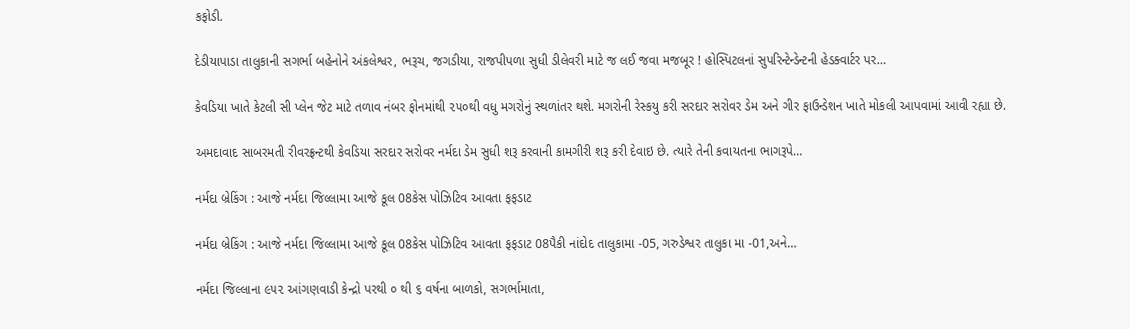કફોડી.

દેડીયાપાડા તાલુકાની સગર્ભા બહેનોને અંકલેશ્વર, ભરૂચ, જગડીયા, રાજપીપળા સુધી ડીલેવરી માટે જ લઈ જવા મજબૂર ! હોસ્પિટલનાં સુપરિન્ટેન્ડેન્ટની હેડક્વાર્ટર પર…

કેવડિયા ખાતે કેટલી સી પ્લેન જેટ માટે તળાવ નંબર ફોનમાંથી ૨૫૦થી વધુ મગરોનું સ્થળાંતર થશે. મગરોની રેસ્કયુ કરી સરદાર સરોવર ડેમ અને ગીર ફાઉન્ડેશન ખાતે મોકલી આપવામાં આવી રહ્યા છે.

અમદાવાદ સાબરમતી રીવરફ્રન્ટથી કેવડિયા સરદાર સરોવર નર્મદા ડેમ સુધી શરૂ કરવાની કામગીરી શરૂ કરી દેવાઇ છે. ત્યારે તેની કવાયતના ભાગરૂપે…

નર્મદા બ્રેકિંગ : આજે નર્મદા જિલ્લામા આજે કૂલ 08કેસ પોઝિટિવ આવતા ફફડાટ

નર્મદા બ્રેકિંગ : આજે નર્મદા જિલ્લામા આજે કૂલ 08કેસ પોઝિટિવ આવતા ફફડાટ 08પૈકી નાંદોદ તાલુકામા -05, ગરુડેશ્વર તાલુકા મા -01,અને…

નર્મદા જિલ્લાના ૯૫૨ આંગણવાડી કેન્દ્રો પરથી ૦ થી ૬ વર્ષના બાળકો, સગર્ભામાતા,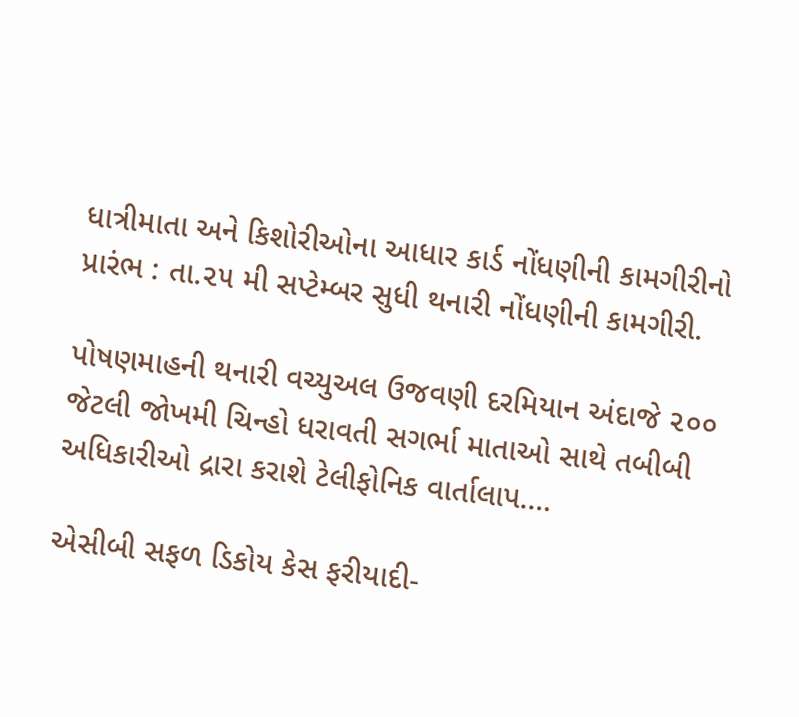ધાત્રીમાતા અને કિશોરીઓના આધાર કાર્ડ નોંધણીની કામગીરીનો પ્રારંભ : તા.૨૫ મી સપ્ટેમ્બર સુધી થનારી નોંધણીની કામગીરી.

પોષણમાહની થનારી વચ્યુઅલ ઉજવણી દરમિયાન અંદાજે ૨૦૦ જેટલી જોખમી ચિન્હો ધરાવતી સગર્ભા માતાઓ સાથે તબીબી અધિકારીઓ દ્રારા કરાશે ટેલીફોનિક વાર્તાલાપ.…

એસીબી સફળ ડિકોય કેસ ફરીયાદી-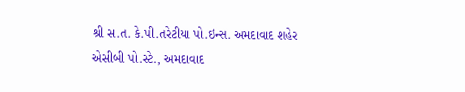શ્રી સ.ત. કે.પી.તરેટીયા પો.ઇન્સ. અમદાવાદ શહેર એસીબી પો.સ્ટે., અમદાવાદ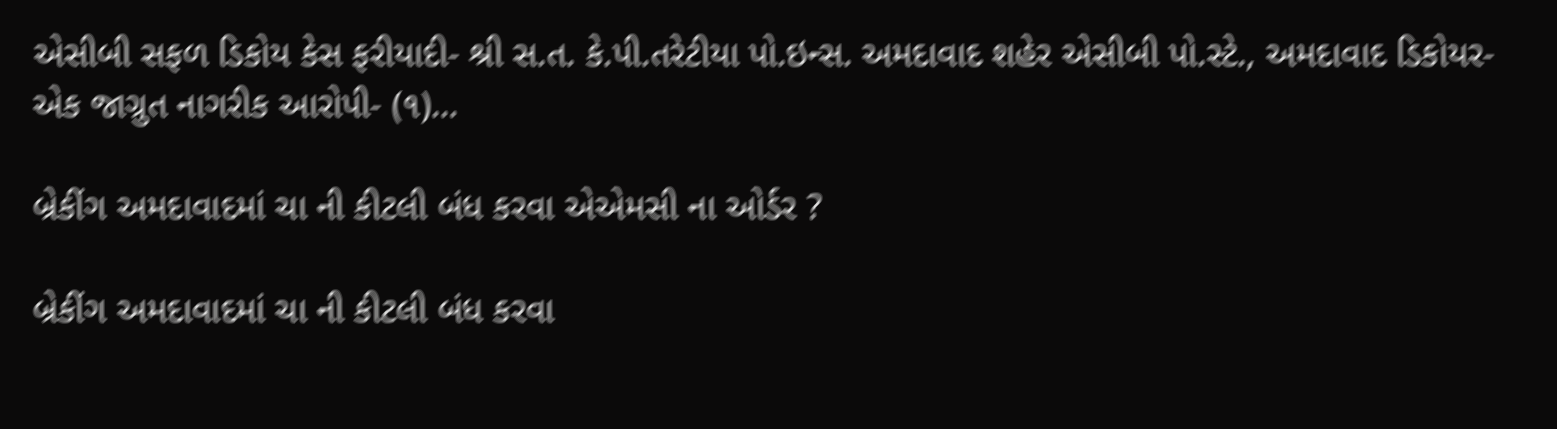એસીબી સફળ ડિકોય કેસ ફરીયાદી- શ્રી સ.ત. કે.પી.તરેટીયા પો.ઇન્સ. અમદાવાદ શહેર એસીબી પો.સ્ટે., અમદાવાદ ડિકોયર- એક જાગ્રુત નાગરીક આરોપી- (૧)…

બ્રેકીંગ અમદાવાદમાં ચા ની કીટલી બંધ કરવા એએમસી ના ઓર્ડર ?

બ્રેકીંગ અમદાવાદમાં ચા ની કીટલી બંધ કરવા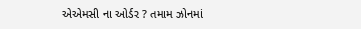એએમસી ના ઓર્ડર ? તમામ ઝોનમાં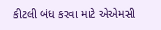કીટલી બંધ કરવા માટે એએમસી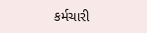કર્મચારી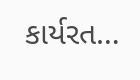કાર્યરત…